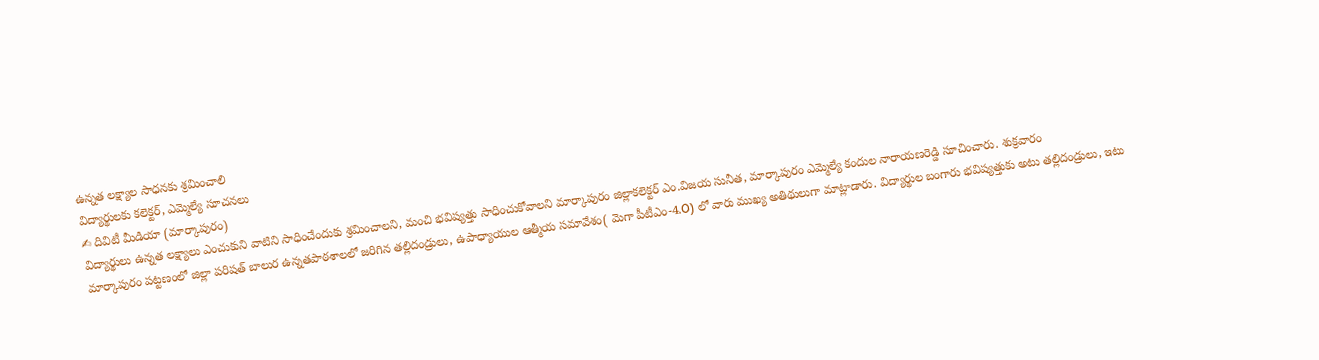ఉన్నత లక్ష్యాల సాధనకు శ్రమించాలి
విద్యార్థులకు కలెక్టర్, ఎమ్మెల్యే సూచనలు
✍ దివిటీ మీడియా (మార్కాపురం)
విద్యార్థులు ఉన్నత లక్ష్యాలు ఎంచుకుని వాటిని సాధించేందుకు శ్రమించాలని, మంచి భవిష్యత్తు సాధించుకోవాలని మార్కాపురం జిల్లాకలెక్టర్ ఎం.విజయ సునీత, మార్కాపురం ఎమ్మెల్యే కందుల నారాయణరెడ్డి సూచించారు. శుక్రవారం
మార్కాపురం పట్టణంలో జిల్లా పరిషత్ బాలుర ఉన్నతపాఠశాలలో జరిగిన తల్లిదండ్రులు, ఉపాధ్యాయుల ఆత్మీయ సమావేశం( మెగా పీటీఎం-4.O) లో వారు ముఖ్య అతిథులుగా మాట్లాడారు. విద్యార్థుల బంగారు భవిష్యత్తుకు అటు తల్లిదండ్రులు, ఇటు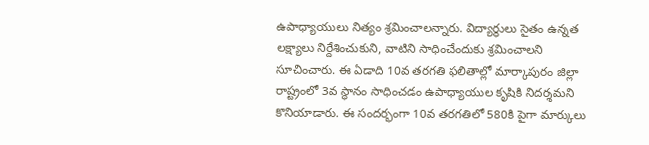ఉపాధ్యాయులు నిత్యం శ్రమించాలన్నారు. విద్యార్థులు సైతం ఉన్నత లక్ష్యాలు నిర్దేశించుకుని, వాటిని సాధించేందుకు శ్రమించాలని సూచించారు. ఈ ఏడాది 10వ తరగతి ఫలితాల్లో మార్కాపురం జిల్లా రాష్ట్రంలో 3వ స్థానం సాధించడం ఉపాధ్యాయుల కృషికి నిదర్శమని కొనియాడారు. ఈ సందర్భంగా 10వ తరగతిలో 580కి పైగా మార్కులు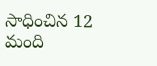సాధించిన 12 మంది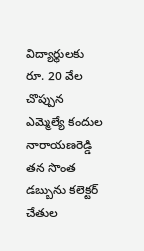విద్యార్థులకు రూ. 20 వేల చొప్పున ఎమ్మెల్యే కందుల నారాయణరెడ్డి తన సొంత డబ్బును కలెక్టర్ చేతుల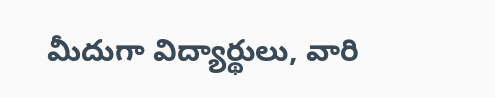మీదుగా విద్యార్థులు, వారి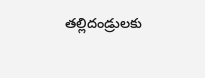తల్లిదండ్రులకు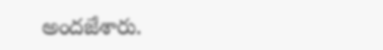అందజేశారు.